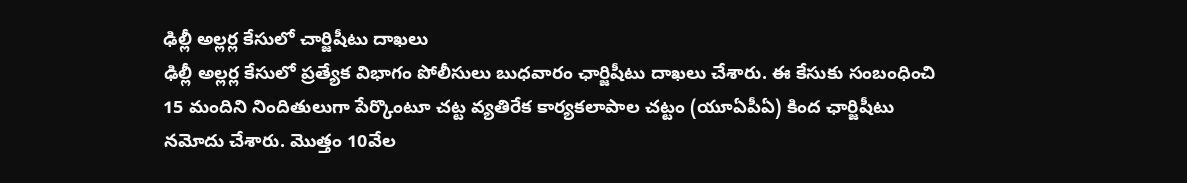ఢిల్లీ అల్లర్ల కేసులో చార్జిషీటు దాఖలు
ఢిల్లీ అల్లర్ల కేసులో ప్రత్యేక విభాగం పోలీసులు బుధవారం ఛార్జిషీటు దాఖలు చేశారు. ఈ కేసుకు సంబంధించి 15 మందిని నిందితులుగా పేర్కొంటూ చట్ట వ్యతిరేక కార్యకలాపాల చట్టం (యూఏపీఏ) కింద ఛార్జిషీటు నమోదు చేశారు. మొత్తం 10వేల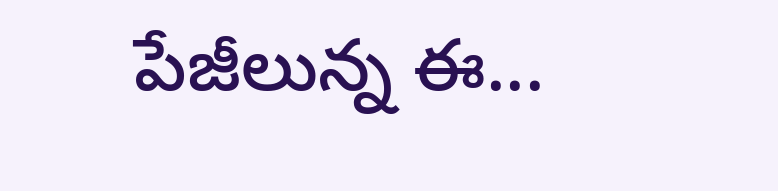పేజీలున్న ఈ...